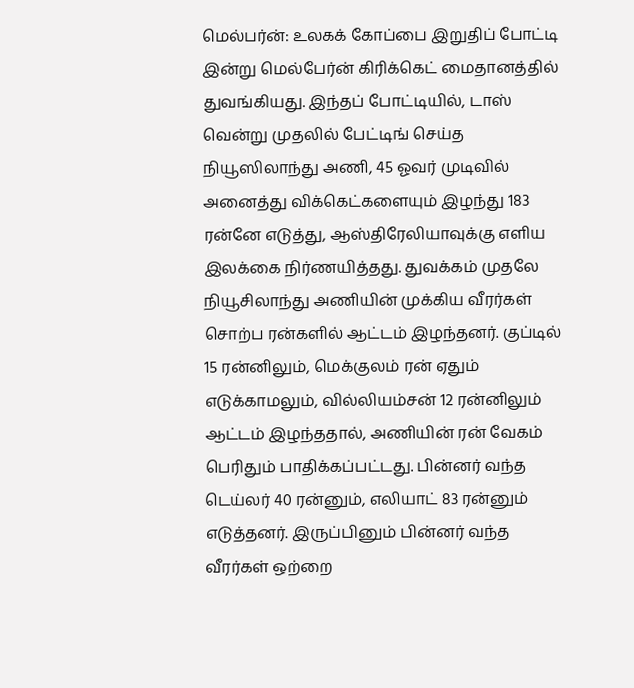மெல்பர்ன்: உலகக் கோப்பை இறுதிப் போட்டி இன்று மெல்பேர்ன் கிரிக்கெட் மைதானத்தில் துவங்கியது. இந்தப் போட்டியில், டாஸ் வென்று முதலில் பேட்டிங் செய்த நியூஸிலாந்து அணி, 45 ஓவர் முடிவில் அனைத்து விக்கெட்களையும் இழந்து 183 ரன்னே எடுத்து, ஆஸ்திரேலியாவுக்கு எளிய இலக்கை நிர்ணயித்தது. துவக்கம் முதலே நியூசிலாந்து அணியின் முக்கிய வீரர்கள் சொற்ப ரன்களில் ஆட்டம் இழந்தனர். குப்டில் 15 ரன்னிலும், மெக்குலம் ரன் ஏதும் எடுக்காமலும், வில்லியம்சன் 12 ரன்னிலும் ஆட்டம் இழந்ததால், அணியின் ரன் வேகம் பெரிதும் பாதிக்கப்பட்டது. பின்னர் வந்த டெய்லர் 40 ரன்னும், எலியாட் 83 ரன்னும் எடுத்தனர். இருப்பினும் பின்னர் வந்த வீரர்கள் ஒற்றை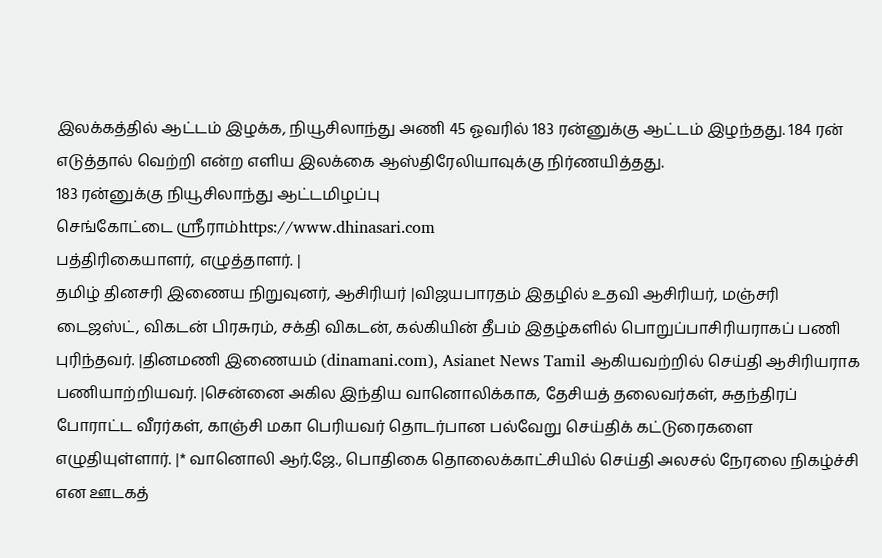இலக்கத்தில் ஆட்டம் இழக்க, நியூசிலாந்து அணி 45 ஓவரில் 183 ரன்னுக்கு ஆட்டம் இழந்தது. 184 ரன் எடுத்தால் வெற்றி என்ற எளிய இலக்கை ஆஸ்திரேலியாவுக்கு நிர்ணயித்தது.
183 ரன்னுக்கு நியூசிலாந்து ஆட்டமிழப்பு
செங்கோட்டை ஸ்ரீராம்https://www.dhinasari.com
பத்திரிகையாளர், எழுத்தாளர். |
தமிழ் தினசரி இணைய நிறுவுனர், ஆசிரியர் |விஜயபாரதம் இதழில் உதவி ஆசிரியர், மஞ்சரி டைஜஸ்ட், விகடன் பிரசுரம், சக்தி விகடன், கல்கியின் தீபம் இதழ்களில் பொறுப்பாசிரியராகப் பணி புரிந்தவர். |தினமணி இணையம் (dinamani.com), Asianet News Tamil ஆகியவற்றில் செய்தி ஆசிரியராக பணியாற்றியவர். |சென்னை அகில இந்திய வானொலிக்காக, தேசியத் தலைவர்கள், சுதந்திரப் போராட்ட வீரர்கள், காஞ்சி மகா பெரியவர் தொடர்பான பல்வேறு செய்திக் கட்டுரைகளை எழுதியுள்ளார். |* வானொலி ஆர்.ஜே., பொதிகை தொலைக்காட்சியில் செய்தி அலசல் நேரலை நிகழ்ச்சி என ஊடகத்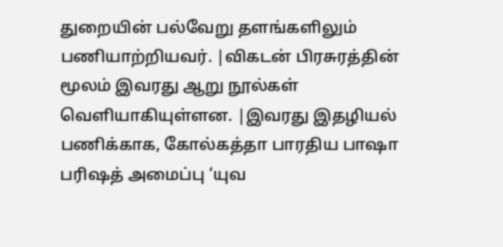துறையின் பல்வேறு தளங்களிலும் பணியாற்றியவர். |விகடன் பிரசுரத்தின் மூலம் இவரது ஆறு நூல்கள் வெளியாகியுள்ளன. |இவரது இதழியல் பணிக்காக, கோல்கத்தா பாரதிய பாஷா பரிஷத் அமைப்பு ‘யுவ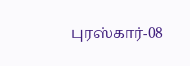புரஸ்கார்-08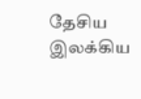தேசிய இலக்கிய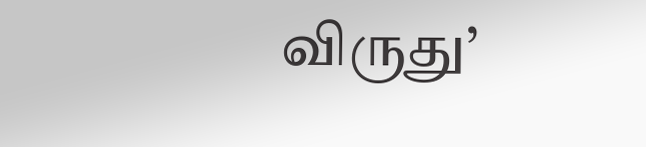விருது’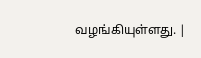வழங்கியுள்ளது. |